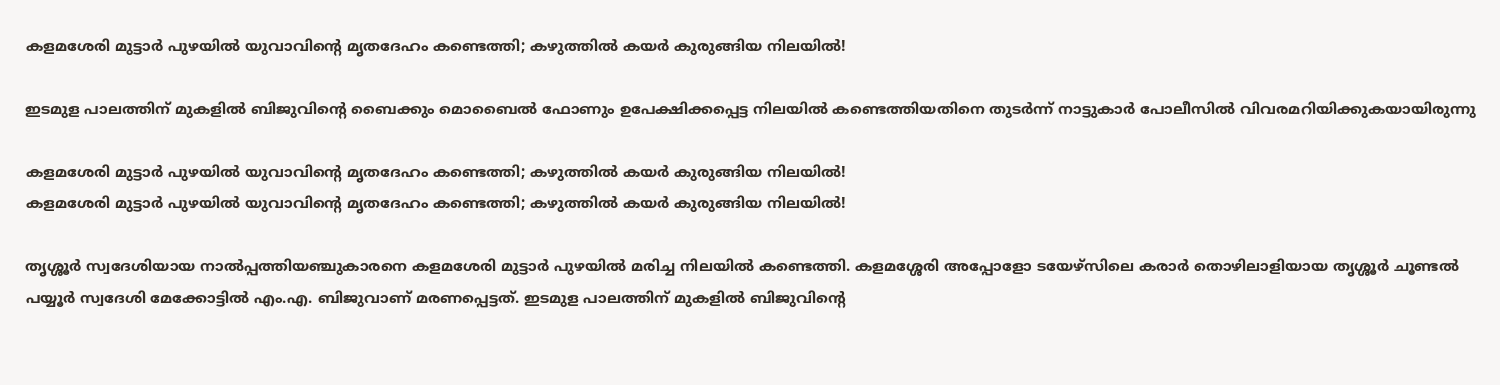കളമശേരി മുട്ടാർ പുഴയിൽ യുവാവിന്റെ മൃതദേഹം കണ്ടെത്തി; കഴുത്തിൽ കയർ കുരുങ്ങിയ നിലയിൽ!

ഇടമുള പാലത്തിന് മുകളിൽ ബിജുവിന്റെ ബൈക്കും മൊബൈൽ ഫോണും ഉപേക്ഷിക്കപ്പെട്ട നിലയിൽ കണ്ടെത്തിയതിനെ തുടർന്ന് നാട്ടുകാർ പോലീസിൽ വിവരമറിയിക്കുകയായിരുന്നു

കളമശേരി മുട്ടാർ പുഴയിൽ യുവാവിന്റെ മൃതദേഹം കണ്ടെത്തി; കഴുത്തിൽ കയർ കുരുങ്ങിയ നിലയിൽ!
കളമശേരി മുട്ടാർ പുഴയിൽ യുവാവിന്റെ മൃതദേഹം കണ്ടെത്തി; കഴുത്തിൽ കയർ കുരുങ്ങിയ നിലയിൽ!

തൃശ്ശൂർ സ്വദേശിയായ നാൽപ്പത്തിയഞ്ചുകാരനെ കളമശേരി മുട്ടാർ പുഴയിൽ മരിച്ച നിലയിൽ കണ്ടെത്തി. കളമശ്ശേരി അപ്പോളോ ടയേഴ്‌സിലെ കരാർ തൊഴിലാളിയായ തൃശ്ശൂർ ചൂണ്ടൽ പയ്യൂർ സ്വദേശി മേക്കോട്ടിൽ എം.എ. ബിജുവാണ് മരണപ്പെട്ടത്. ഇടമുള പാലത്തിന് മുകളിൽ ബിജുവിന്റെ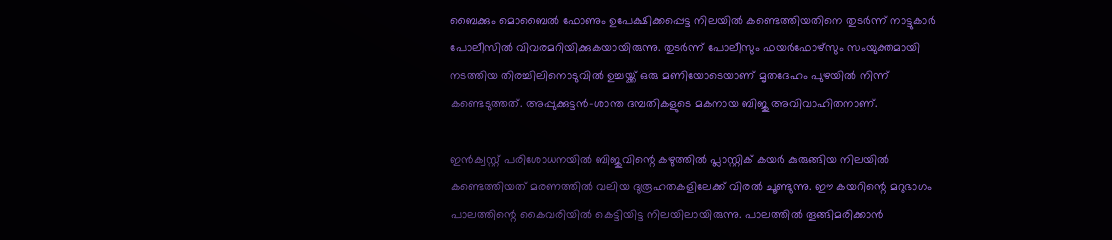ബൈക്കും മൊബൈൽ ഫോണും ഉപേക്ഷിക്കപ്പെട്ട നിലയിൽ കണ്ടെത്തിയതിനെ തുടർന്ന് നാട്ടുകാർ പോലീസിൽ വിവരമറിയിക്കുകയായിരുന്നു. തുടർന്ന് പോലീസും ഫയർഫോഴ്‌സും സംയുക്തമായി നടത്തിയ തിരച്ചിലിനൊടുവിൽ ഉച്ചയ്ക്ക് ഒരു മണിയോടെയാണ് മൃതദേഹം പുഴയിൽ നിന്ന് കണ്ടെടുത്തത്. അപ്പുക്കുട്ടൻ-ശാന്ത ദമ്പതികളുടെ മകനായ ബിജു അവിവാഹിതനാണ്.

ഇൻക്വസ്റ്റ് പരിശോധനയിൽ ബിജുവിന്റെ കഴുത്തിൽ പ്ലാസ്റ്റിക് കയർ കുരുങ്ങിയ നിലയിൽ കണ്ടെത്തിയത് മരണത്തിൽ വലിയ ദുരൂഹതകളിലേക്ക് വിരൽ ചൂണ്ടുന്നു. ഈ കയറിന്റെ മറുഭാഗം പാലത്തിന്റെ കൈവരിയിൽ കെട്ടിയിട്ട നിലയിലായിരുന്നു. പാലത്തിൽ തൂങ്ങിമരിക്കാൻ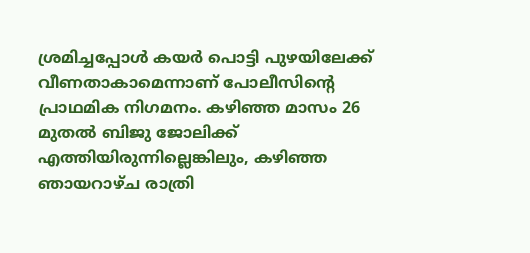ശ്രമിച്ചപ്പോൾ കയർ പൊട്ടി പുഴയിലേക്ക് വീണതാകാമെന്നാണ് പോലീസിന്റെ പ്രാഥമിക നിഗമനം. കഴിഞ്ഞ മാസം 26 മുതൽ ബിജു ജോലിക്ക് എത്തിയിരുന്നില്ലെങ്കിലും, കഴിഞ്ഞ ഞായറാഴ്ച രാത്രി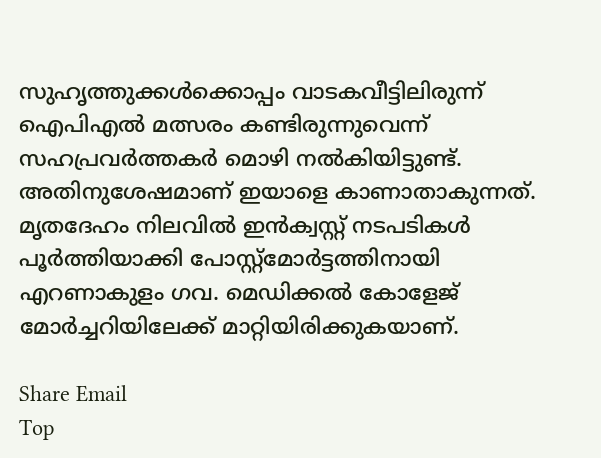സുഹൃത്തുക്കൾക്കൊപ്പം വാടകവീട്ടിലിരുന്ന് ഐപിഎൽ മത്സരം കണ്ടിരുന്നുവെന്ന് സഹപ്രവർത്തകർ മൊഴി നൽകിയിട്ടുണ്ട്. അതിനുശേഷമാണ് ഇയാളെ കാണാതാകുന്നത്. മൃതദേഹം നിലവിൽ ഇൻക്വസ്റ്റ് നടപടികൾ പൂർത്തിയാക്കി പോസ്റ്റ്‌മോർട്ടത്തിനായി എറണാകുളം ഗവ. മെഡിക്കൽ കോളേജ് മോർച്ചറിയിലേക്ക് മാറ്റിയിരിക്കുകയാണ്.

Share Email
Top